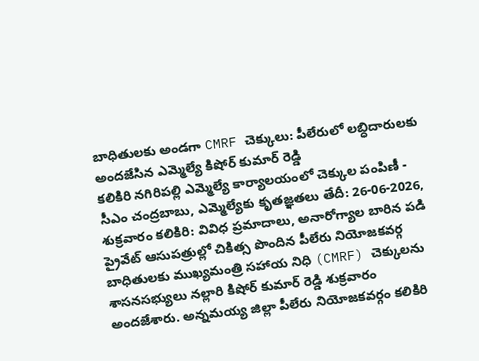బాధితులకు అండగా CMRF చెక్కులు: పీలేరులో లబ్ధిదారులకు అందజేసిన ఎమ్మెల్యే కిషోర్ కుమార్ రెడ్డి
కలికిరి నగిరిపల్లి ఎమ్మెల్యే కార్యాలయంలో చెక్కుల పంపిణీ - సీఎం చంద్రబాబు, ఎమ్మెల్యేకు కృతజ్ఞతలు తేదీ: 26-06-2026, శుక్రవారం కలికిరి: వివిధ ప్రమాదాలు, అనారోగ్యాల బారిన పడి ప్రైవేట్ ఆసుపత్రుల్లో చికిత్స పొందిన పీలేరు నియోజకవర్గ బాధితులకు ముఖ్యమంత్రి సహాయ నిధి (CMRF) చెక్కులను శాసనసభ్యులు నల్లారి కిషోర్ కుమార్ రెడ్డి శుక్రవారం అందజేశారు. అన్నమయ్య జిల్లా పీలేరు నియోజకవర్గం కలికిరి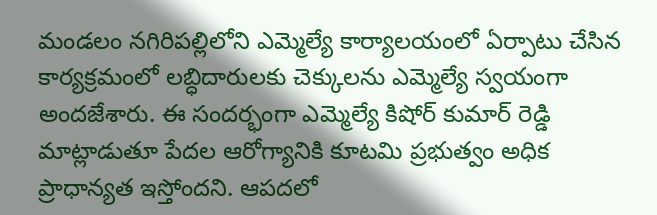మండలం నగిరిపల్లిలోని ఎమ్మెల్యే కార్యాలయంలో ఏర్పాటు చేసిన కార్యక్రమంలో లబ్ధిదారులకు చెక్కులను ఎమ్మెల్యే స్వయంగా అందజేశారు. ఈ సందర్భంగా ఎమ్మెల్యే కిషోర్ కుమార్ రెడ్డి మాట్లాడుతూ పేదల ఆరోగ్యానికి కూటమి ప్రభుత్వం అధిక ప్రాధాన్యత ఇస్తోందని. ఆపదలో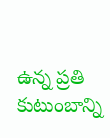ఉన్న ప్రతి కుటుంబాన్ని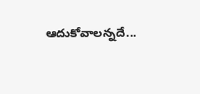ఆదుకోవాలన్నదే...